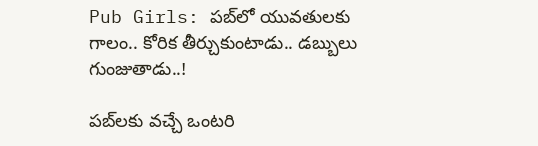Pub Girls: పబ్‌లో యువతులకు గాలం.. కోరిక తీర్చుకుంటాడు.. డబ్బులు గుంజుతాడు..!

పబ్‌లకు వచ్చే ఒంటరి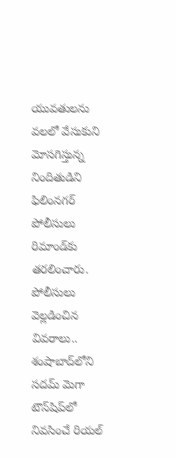యువతులను వలలో వేసుకుని మోసగిస్తున్న నిందితుడిని ఫిలింనగర్‌ పోలీసులు రిమాండ్‌కు తరలించారు. పోలీసులు వెల్లడించిన వివరాలు.. శంషాబాద్‌లోని సదమ్‌ మెగా టౌన్‌షిప్‌లో నివసించే రియల్‌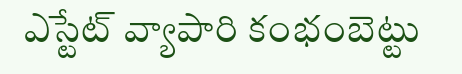ఎస్టేట్‌ వ్యాపారి కంభంబెట్టు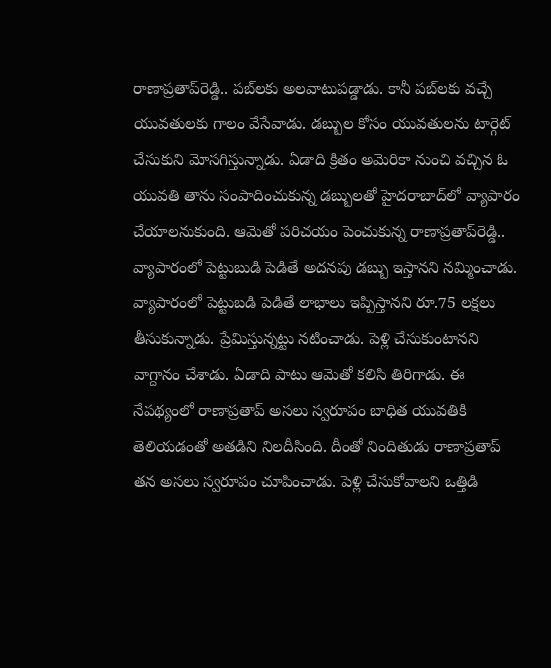రాణాప్రతాప్‌రెడ్డి.. పబ్‌లకు అలవాటుపడ్డాడు. కానీ పబ్‌లకు వచ్చే యువతులకు గాలం వేసేవాడు. డబ్బుల కోసం యువతులను టార్గెట్‌ చేసుకుని మోసగిస్తున్నాడు. ఏడాది క్రితం అమెరికా నుంచి వచ్చిన ఓ యువతి తాను సంపాదించుకున్న డబ్బులతో హైదరాబాద్‌లో వ్యాపారం చేయాలనుకుంది. ఆమెతో పరిచయం పెంచుకున్న రాణాప్రతాప్‌రెడ్డి.. వ్యాపారంలో పెట్టుబుడి పెడితే అదనపు డబ్బు ఇస్తానని నమ్మించాడు. వ్యాపారంలో పెట్టుబడి పెడితే లాభాలు ఇప్పిస్తానని రూ.75 లక్షలు తీసుకున్నాడు. ప్రేమిస్తున్నట్టు నటించాడు. పెళ్లి చేసుకుంటానని వాగ్దానం చేశాడు. ఏడాది పాటు ఆమెతో కలిసి తిరిగాడు. ఈ నేపథ్యంలో రాణాప్రతాప్‌ అసలు స్వరూపం బాధిత యువతికి తెలియడంతో అతడిని నిలదీసింది. దీంతో నిందితుడు రాణాప్రతాప్‌ తన అసలు స్వరూపం చూపించాడు. పెళ్లి చేసుకోవాలని ఒత్తిడి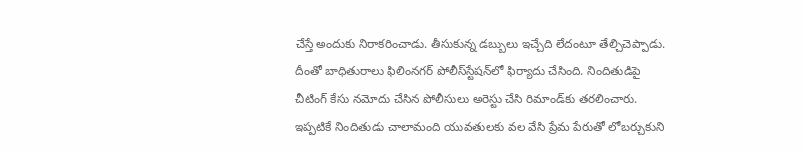చేస్తే అందుకు నిరాకరించాడు. తీసుకున్న డబ్బులు ఇచ్చేది లేదంటూ తేల్చిచెప్పాడు. దీంతో బాధితురాలు ఫిలింనగర్‌ పోలీస్‌స్టేషన్‌లో ఫిర్యాదు చేసింది. నిందితుడిపై చీటింగ్‌ కేసు నమోదు చేసిన పోలీసులు అరెస్టు చేసి రిమాండ్‌కు తరలించారు. ఇప్పటికే నిందితుడు చాలామంది యువతులకు వల వేసి ప్రేమ పేరుతో లోబర్చుకుని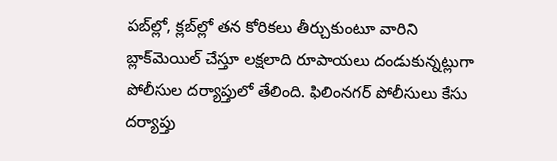పబ్‌ల్లో, క్లబ్‌ల్లో తన కోరికలు తీర్చుకుంటూ వారిని బ్లాక్‌మెయిల్‌ చేస్తూ లక్షలాది రూపాయలు దండుకున్నట్లుగా పోలీసుల దర్యాప్తులో తేలింది. ఫిలింనగర్‌ పోలీసులు కేసు దర్యాప్తు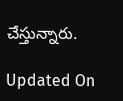చేస్తున్నారు.

Updated On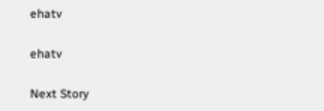ehatv

ehatv

Next Story